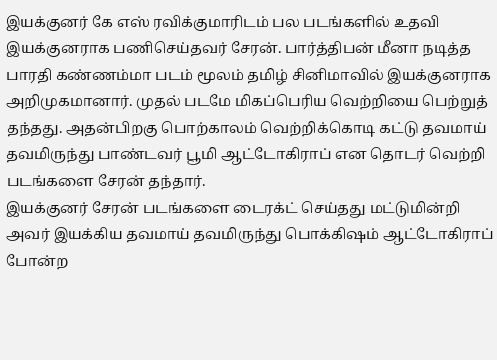இயக்குனர் கே எஸ் ரவிக்குமாரிடம் பல படங்களில் உதவி இயக்குனராக பணிசெய்தவர் சேரன். பார்த்திபன் மீனா நடித்த பாரதி கண்ணம்மா படம் மூலம் தமிழ் சினிமாவில் இயக்குனராக அறிமுகமானார். முதல் படமே மிகப்பெரிய வெற்றியை பெற்றுத் தந்தது. அதன்பிறகு பொற்காலம் வெற்றிக்கொடி கட்டு தவமாய் தவமிருந்து பாண்டவர் பூமி ஆட்டோகிராப் என தொடர் வெற்றி படங்களை சேரன் தந்தார்.
இயக்குனர் சேரன் படங்களை டைரக்ட் செய்தது மட்டுமின்றி அவர் இயக்கிய தவமாய் தவமிருந்து பொக்கிஷம் ஆட்டோகிராப் போன்ற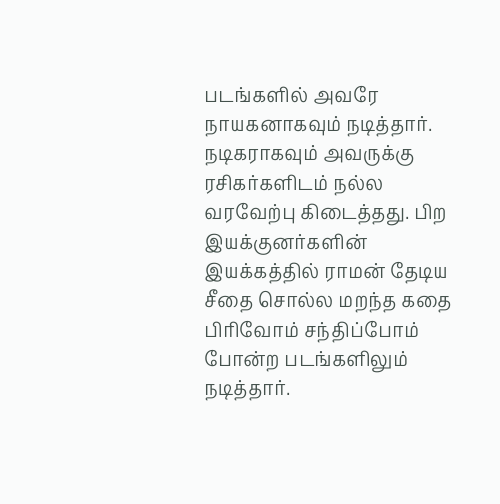படங்களில் அவரே நாயகனாகவும் நடித்தார். நடிகராகவும் அவருக்கு ரசிகர்களிடம் நல்ல வரவேற்பு கிடைத்தது. பிற இயக்குனர்களின் இயக்கத்தில் ராமன் தேடிய சீதை சொல்ல மறந்த கதை பிரிவோம் சந்திப்போம் போன்ற படங்களிலும் நடித்தார்.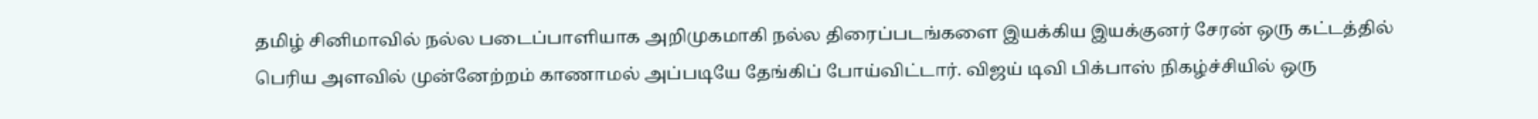தமிழ் சினிமாவில் நல்ல படைப்பாளியாக அறிமுகமாகி நல்ல திரைப்படங்களை இயக்கிய இயக்குனர் சேரன் ஒரு கட்டத்தில் பெரிய அளவில் முன்னேற்றம் காணாமல் அப்படியே தேங்கிப் போய்விட்டார். விஜய் டிவி பிக்பாஸ் நிகழ்ச்சியில் ஒரு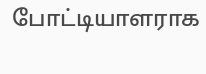போட்டியாளராக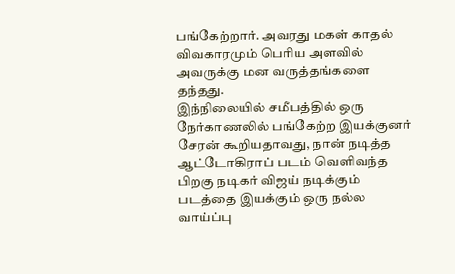பங்கேற்றார். அவரது மகள் காதல் விவகாரமும் பெரிய அளவில் அவருக்கு மன வருத்தங்களை தந்தது.
இந்நிலையில் சமீபத்தில் ஒரு நேர்காணலில் பங்கேற்ற இயக்குனர் சேரன் கூறியதாவது, நான் நடித்த ஆட்டோகிராப் படம் வௌிவந்த பிறகு நடிகர் விஜய் நடிக்கும் படத்தை இயக்கும் ஒரு நல்ல வாய்ப்பு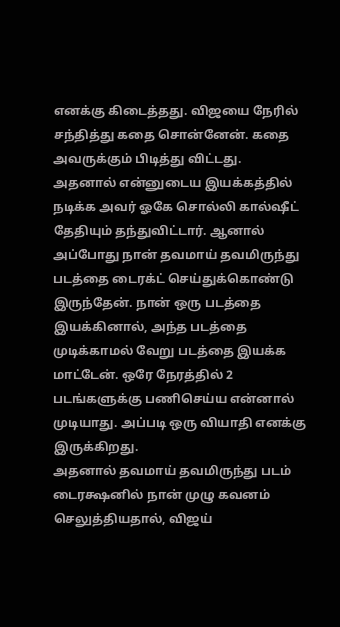எனக்கு கிடைத்தது. விஜயை நேரில் சந்தித்து கதை சொன்னேன். கதை அவருக்கும் பிடித்து விட்டது.
அதனால் என்னுடைய இயக்கத்தில் நடிக்க அவர் ஓகே சொல்லி கால்ஷீட் தேதியும் தந்துவிட்டார். ஆனால் அப்போது நான் தவமாய் தவமிருந்து படத்தை டைரக்ட் செய்துக்கொண்டு இருந்தேன். நான் ஒரு படத்தை இயக்கினால், அந்த படத்தை முடிக்காமல் வேறு படத்தை இயக்க மாட்டேன். ஒரே நேரத்தில் 2 படங்களுக்கு பணிசெய்ய என்னால் முடியாது. அப்படி ஒரு வியாதி எனக்கு இருக்கிறது.
அதனால் தவமாய் தவமிருந்து படம் டைரக்ஷனில் நான் முழு கவனம் செலுத்தியதால், விஜய்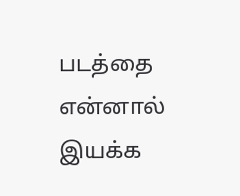படத்தை என்னால் இயக்க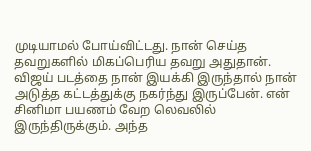முடியாமல் போய்விட்டது. நான் செய்த தவறுகளில் மிகப்பெரிய தவறு அதுதான். விஜய் படத்தை நான் இயக்கி இருந்தால் நான் அடுத்த கட்டத்துக்கு நகர்ந்து இருப்பேன். என் சினிமா பயணம் வேற லெவலில் இருந்திருக்கும். அந்த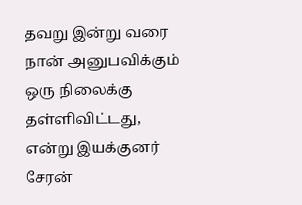தவறு இன்று வரை நான் அனுபவிக்கும் ஒரு நிலைக்கு தள்ளிவிட்டது, என்று இயக்குனர் சேரன்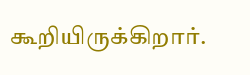கூறியிருக்கிறார்.